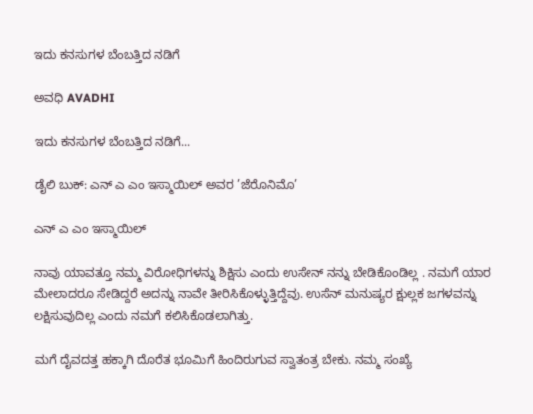ಇದು ಕನಸುಗಳ ಬೆಂಬತ್ತಿದ ನಡಿಗೆ‍

ಅವಧಿ AVADHI

ಇದು ಕನಸುಗಳ ಬೆಂಬತ್ತಿದ ನಡಿಗೆ...

ಡೈಲಿ ಬುಕ್: ಎನ್ ಎ ಎಂ ಇಸ್ಮಾಯಿಲ್ ಅವರ ’ಜೆರೊನಿಮೊ’

ಎನ್ ಎ ಎಂ ಇಸ್ಮಾಯಿಲ್

ನಾವು ಯಾವತ್ತೂ ನಮ್ಮ ವಿರೋಧಿಗಳನ್ನು ಶಿಕ್ಷಿಸು ಎಂದು ಉಸೇನ್ ನನ್ನು ಬೇಡಿಕೊಂಡಿಲ್ಲ . ನಮಗೆ ಯಾರ ಮೇಲಾದರೂ ಸೇಡಿದ್ದರೆ ಅದನ್ನು ನಾವೇ ತೀರಿಸಿಕೊಳ್ಳುತ್ತಿದ್ದೆವು. ಉಸೆನ್ ಮನುಷ್ಯರ ಕ್ಷುಲ್ಲಕ ಜಗಳವನ್ನು ಲಕ್ಷಿಸುವುದಿಲ್ಲ ಎಂದು ನಮಗೆ ಕಲಿಸಿಕೊಡಲಾಗಿತ್ತು.

ಮಗೆ ದೈವದತ್ತ ಹಕ್ಕಾಗಿ ದೊರೆತ ಭೂಮಿಗೆ ಹಿಂದಿರುಗುವ ಸ್ವಾತಂತ್ರ ಬೇಕು. ನಮ್ಮ ಸಂಖ್ಯೆ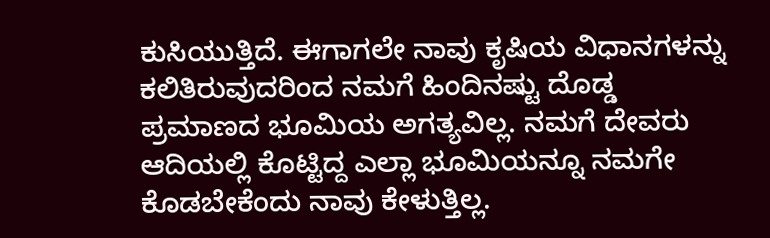ಕುಸಿಯುತ್ತಿದೆ. ಈಗಾಗಲೇ ನಾವು ಕೃಷಿಯ ವಿಧಾನಗಳನ್ನು ಕಲಿತಿರುವುದರಿಂದ ನಮಗೆ ಹಿಂದಿನಷ್ಟು ದೊಡ್ಡ ಪ್ರಮಾಣದ ಭೂಮಿಯ ಅಗತ್ಯವಿಲ್ಲ. ನಮಗೆ ದೇವರು ಆದಿಯಲ್ಲಿ ಕೊಟ್ಟಿದ್ದ ಎಲ್ಲಾ ಭೂಮಿಯನ್ನೂ ನಮಗೇ ಕೊಡಬೇಕೆಂದು ನಾವು ಕೇಳುತ್ತಿಲ್ಲ.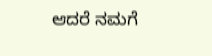ಆದರೆ ನಮಗೆ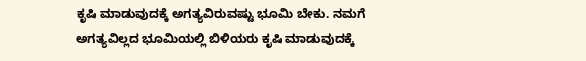ಕೃಷಿ ಮಾಡುವುದಕ್ಕೆ ಅಗತ್ಯವಿರುವಷ್ಟು ಭೂಮಿ ಬೇಕು. ನಮಗೆ ಅಗತ್ಯವಿಲ್ಲದ ಭೂಮಿಯಲ್ಲಿ ಬಿಳಿಯರು ಕೃಷಿ ಮಾಡುವುದಕ್ಕೆ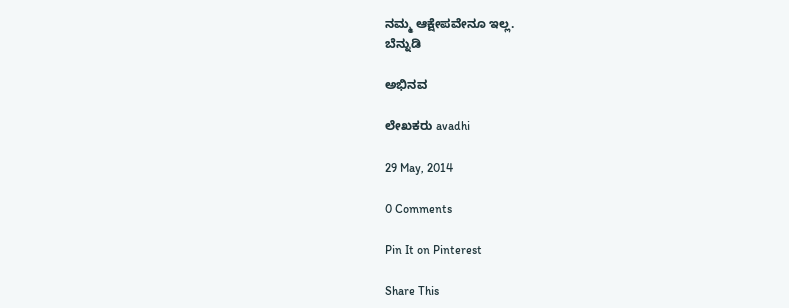ನಮ್ಮ ಆಕ್ಷೇಪವೇನೂ ಇಲ್ಲ.
ಬೆನ್ನುಡಿ

ಅಭಿನವ

ಲೇಖಕರು avadhi

29 May, 2014

0 Comments

Pin It on Pinterest

Share This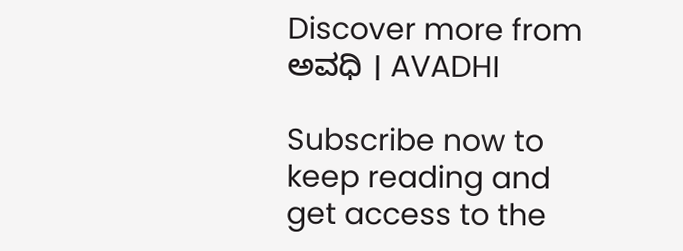Discover more from ಅವಧಿ । AVADHI

Subscribe now to keep reading and get access to the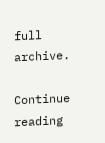full archive.

Continue reading